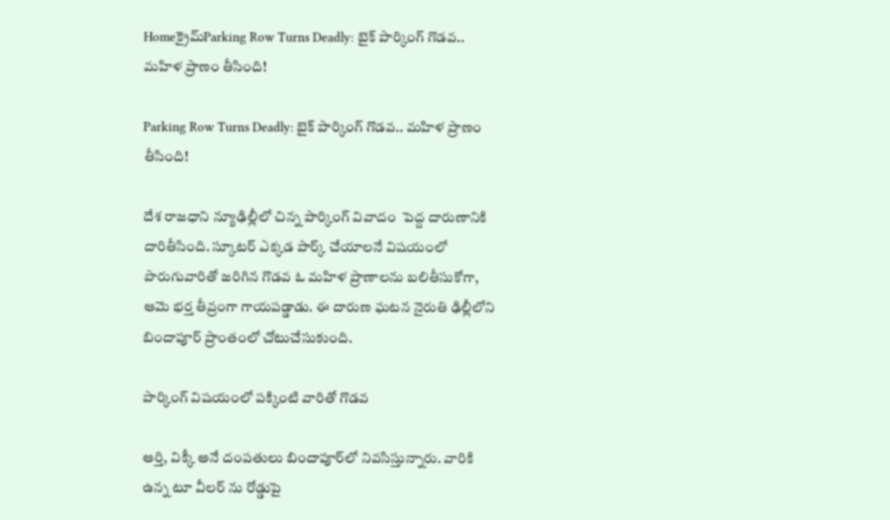Homeక్రైమ్Parking Row Turns Deadly: బైక్ పార్కింగ్ గొడవ.. మహిళ ప్రాణం తీసింది!

Parking Row Turns Deadly: బైక్ పార్కింగ్ గొడవ.. మహిళ ప్రాణం తీసింది!

దేశ రాజధాని న్యూఢిల్లీలో చిన్న పార్కింగ్ వివాదం  పెద్ద దారుణానికి దారితీసింది. స్కూటర్ ఎక్కడ పార్క్ చేయాలనే విషయంలో పొరుగువారితో జరిగిన గొడవ ఓ మహిళ ప్రాణాలను బలితీసుకోగా, ఆమె భర్త తీవ్రంగా గాయపడ్డాడు. ఈ దారుణ ఘటన నైరుతి ఢిల్లీలోని బిందాపూర్ ప్రాంతంలో చోటుచేసుకుంది.

పార్కింగ్ విషయంలో పక్కింటి వారితో గొడవ

ఆర్తి, విక్కీ అనే దంపతులు బిందాపూర్‌లో నివసిస్తున్నారు. వారికి ఉన్న టూ వీలర్ ను రోడ్డుపై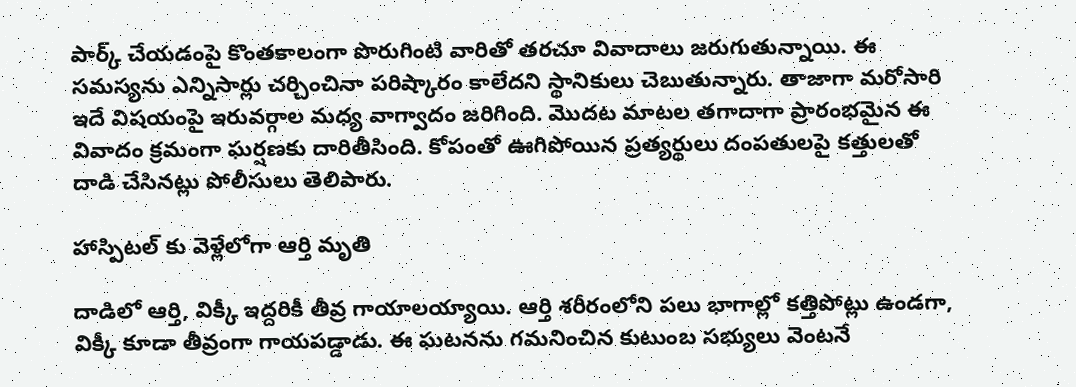పార్క్ చేయడంపై కొంతకాలంగా పొరుగింటి వారితో తరచూ వివాదాలు జరుగుతున్నాయి. ఈ సమస్యను ఎన్నిసార్లు చర్చించినా పరిష్కారం కాలేదని స్థానికులు చెబుతున్నారు. తాజాగా మరోసారి ఇదే విషయంపై ఇరువర్గాల మధ్య వాగ్వాదం జరిగింది. మొదట మాటల తగాదాగా ప్రారంభమైన ఈ వివాదం క్రమంగా ఘర్షణకు దారితీసింది. కోపంతో ఊగిపోయిన ప్రత్యర్థులు దంపతులపై కత్తులతో దాడి చేసినట్లు పోలీసులు తెలిపారు.

హాస్పిటల్ కు వెళ్లేలోగా ఆర్తి మృతి

దాడిలో ఆర్తి, విక్కీ ఇద్దరికీ తీవ్ర గాయాలయ్యాయి. ఆర్తి శరీరంలోని పలు భాగాల్లో కత్తిపోట్లు ఉండగా, విక్కీ కూడా తీవ్రంగా గాయపడ్డాడు. ఈ ఘటనను గమనించిన కుటుంబ సభ్యులు వెంటనే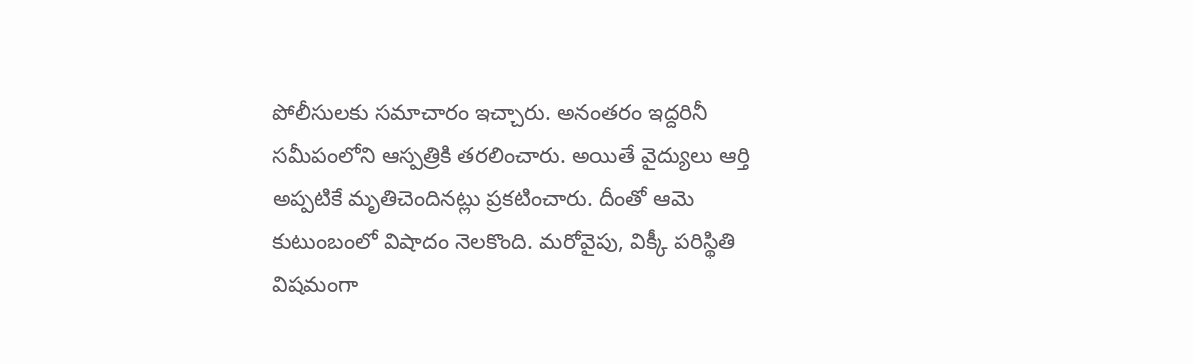పోలీసులకు సమాచారం ఇచ్చారు. అనంతరం ఇద్దరినీ సమీపంలోని ఆస్పత్రికి తరలించారు. అయితే వైద్యులు ఆర్తి అప్పటికే మృతిచెందినట్లు ప్రకటించారు. దీంతో ఆమె కుటుంబంలో విషాదం నెలకొంది. మరోవైపు, విక్కీ పరిస్థితి విషమంగా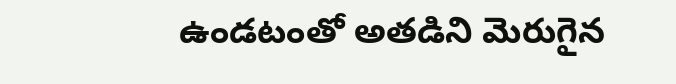ఉండటంతో అతడిని మెరుగైన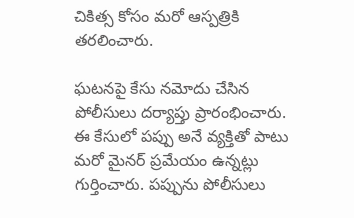చికిత్స కోసం మరో ఆస్పత్రికి తరలించారు.

ఘటనపై కేసు నమోదు చేసిన పోలీసులు దర్యాప్తు ప్రారంభించారు. ఈ కేసులో పప్పు అనే వ్యక్తితో పాటు మరో మైనర్ ప్రమేయం ఉన్నట్లు గుర్తించారు. పప్పును పోలీసులు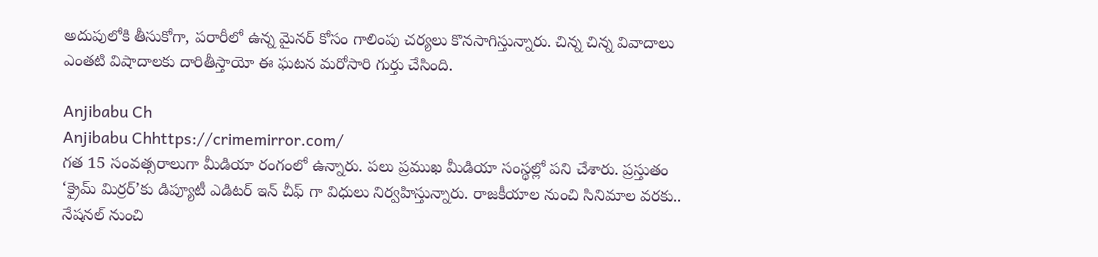అదుపులోకి తీసుకోగా, పరారీలో ఉన్న మైనర్ కోసం గాలింపు చర్యలు కొనసాగిస్తున్నారు. చిన్న చిన్న వివాదాలు ఎంతటి విషాదాలకు దారితీస్తాయో ఈ ఘటన మరోసారి గుర్తు చేసింది.

Anjibabu Ch
Anjibabu Chhttps://crimemirror.com/
గత 15 సంవత్సరాలుగా మీడియా రంగంలో ఉన్నారు. పలు ప్రముఖ మీడియా సంస్థల్లో పని చేశారు. ప్రస్తుతం ‘క్రైమ్ మిర్రర్’కు డిప్యూటీ ఎడిటర్ ఇన్ చీఫ్ గా విధులు నిర్వహిస్తున్నారు. రాజకీయాల నుంచి సినిమాల వరకు.. నేషనల్ నుంచి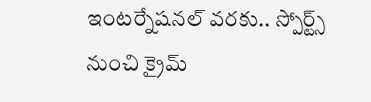ఇంటర్నేషనల్ వరకు.. స్పోర్ట్స్ నుంచి క్రైమ్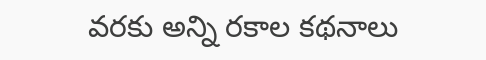వరకు అన్ని రకాల కథనాలు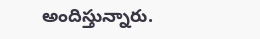అందిస్తున్నారు.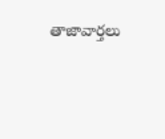తాజావార్తలు